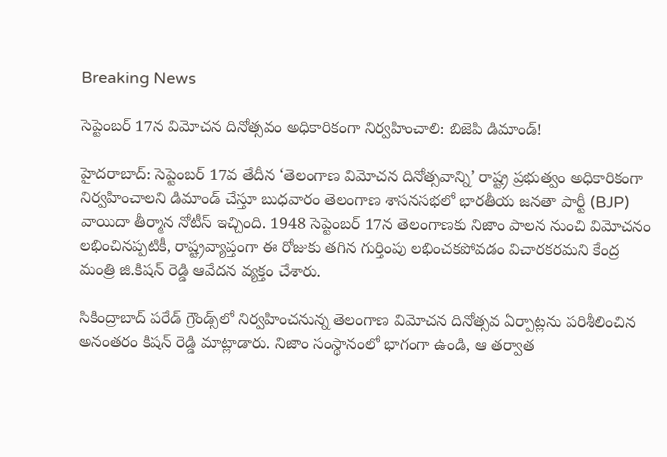Breaking News

సెప్టెంబర్ 17న విమోచన దినోత్సవం అధికారికంగా నిర్వహించాలి: బిజెపి డిమాండ్!

హైదరాబాద్: సెప్టెంబర్ 17వ తేదీన ‘తెలంగాణ విమోచన దినోత్సవాన్ని’ రాష్ట్ర ప్రభుత్వం అధికారికంగా నిర్వహించాలని డిమాండ్ చేస్తూ బుధవారం తెలంగాణ శాసనసభలో భారతీయ జనతా పార్టీ (BJP) వాయిదా తీర్మాన నోటీస్ ఇచ్చింది. 1948 సెప్టెంబర్ 17న తెలంగాణకు నిజాం పాలన నుంచి విమోచనం లభించినప్పటికీ, రాష్ట్రవ్యాప్తంగా ఈ రోజుకు తగిన గుర్తింపు లభించకపోవడం విచారకరమని కేంద్ర మంత్రి జి.కిషన్ రెడ్డి ఆవేదన వ్యక్తం చేశారు.

సికింద్రాబాద్ పరేడ్ గ్రౌండ్స్‌లో నిర్వహించనున్న తెలంగాణ విమోచన దినోత్సవ ఏర్పాట్లను పరిశీలించిన అనంతరం కిషన్ రెడ్డి మాట్లాడారు. నిజాం సంస్థానంలో భాగంగా ఉండి, ఆ తర్వాత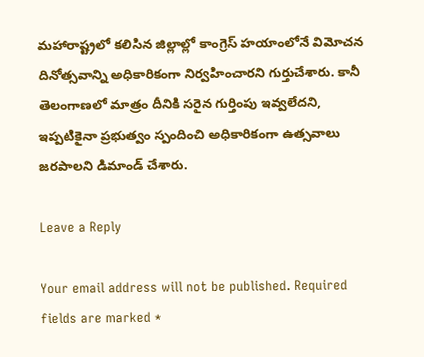మహారాష్ట్రలో కలిసిన జిల్లాల్లో కాంగ్రెస్ హయాంలోనే విమోచన దినోత్సవాన్ని అధికారికంగా నిర్వహించారని గుర్తుచేశారు. కానీ తెలంగాణలో మాత్రం దీనికి సరైన గుర్తింపు ఇవ్వలేదని, ఇప్పటికైనా ప్రభుత్వం స్పందించి అధికారికంగా ఉత్సవాలు జరపాలని డిమాండ్ చేశారు.

Leave a Reply

Your email address will not be published. Required fields are marked *